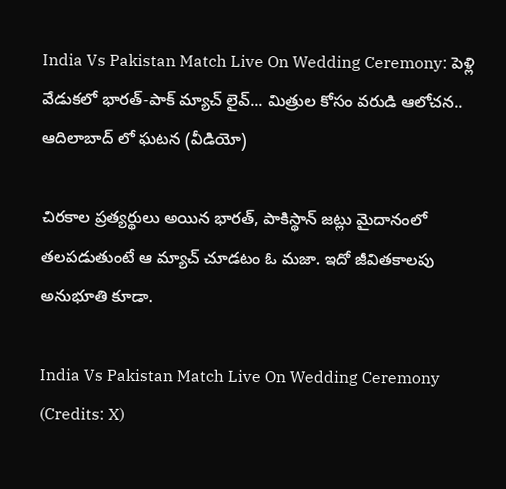India Vs Pakistan Match Live On Wedding Ceremony: పెళ్లి వేడుకలో భారత్-పాక్ మ్యాచ్ లైవ్... మిత్రుల కోసం వరుడి ఆలోచన.. ఆదిలాబాద్ లో ఘటన (వీడియో)

చిరకాల ప్రత్యర్థులు అయిన భారత్, పాకిస్థాన్ జట్లు మైదానంలో తలపడుతుంటే ఆ మ్యాచ్ చూడటం ఓ మజా. ఇదో జీవితకాలపు అనుభూతి కూడా.

India Vs Pakistan Match Live On Wedding Ceremony (Credits: X)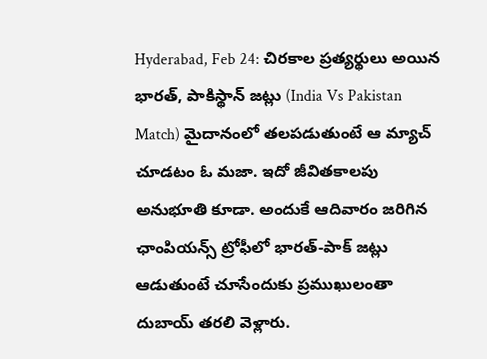Hyderabad, Feb 24: చిరకాల ప్రత్యర్థులు అయిన భారత్, పాకిస్థాన్ జట్లు (India Vs Pakistan Match) మైదానంలో తలపడుతుంటే ఆ మ్యాచ్ చూడటం ఓ మజా. ఇదో జీవితకాలపు అనుభూతి కూడా. అందుకే ఆదివారం జరిగిన ఛాంపియన్స్ ట్రోఫీలో భారత్-పాక్ జట్లు ఆడుతుంటే చూసేందుకు ప్రముఖులంతా దుబాయ్ తరలి వెళ్లారు.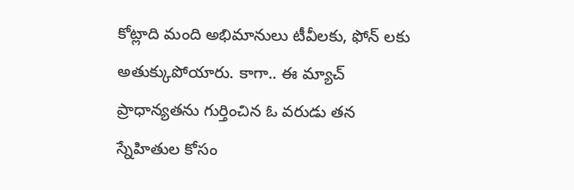కోట్లాది మంది అభిమానులు టీవీలకు, ఫోన్ లకు అతుక్కుపోయారు. కాగా.. ఈ మ్యాచ్ ప్రాధాన్యతను గుర్తించిన ఓ వరుడు తన స్నేహితుల కోసం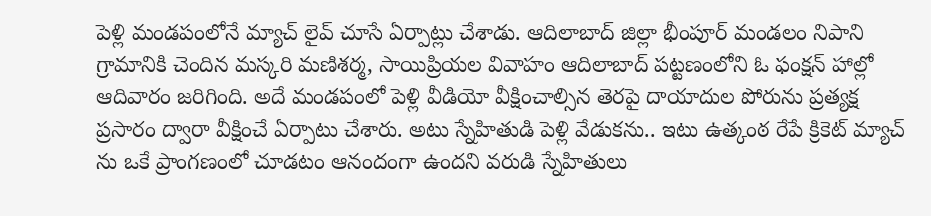పెళ్లి మండపంలోనే మ్యాచ్ లైవ్ చూసే ఏర్పాట్లు చేశాడు. ఆదిలాబాద్ జిల్లా భీంపూర్ మండలం నిపాని గ్రామానికి చెందిన మస్కరి మణిశర్మ, సాయిప్రియల వివాహం ఆదిలాబాద్ పట్టణంలోని ఓ ఫంక్షన్ హాల్లో ఆదివారం జరిగింది. అదే మండపంలో పెళ్లి వీడియో వీక్షించాల్సిన తెరపై దాయాదుల పోరును ప్రత్యక్ష ప్రసారం ద్వారా వీక్షించే ఏర్పాటు చేశారు. అటు స్నేహితుడి పెళ్లి వేడుకను.. ఇటు ఉత్కంఠ రేపే క్రికెట్ మ్యాచ్ ను ఒకే ప్రాంగణంలో చూడటం ఆనందంగా ఉందని వరుడి స్నేహితులు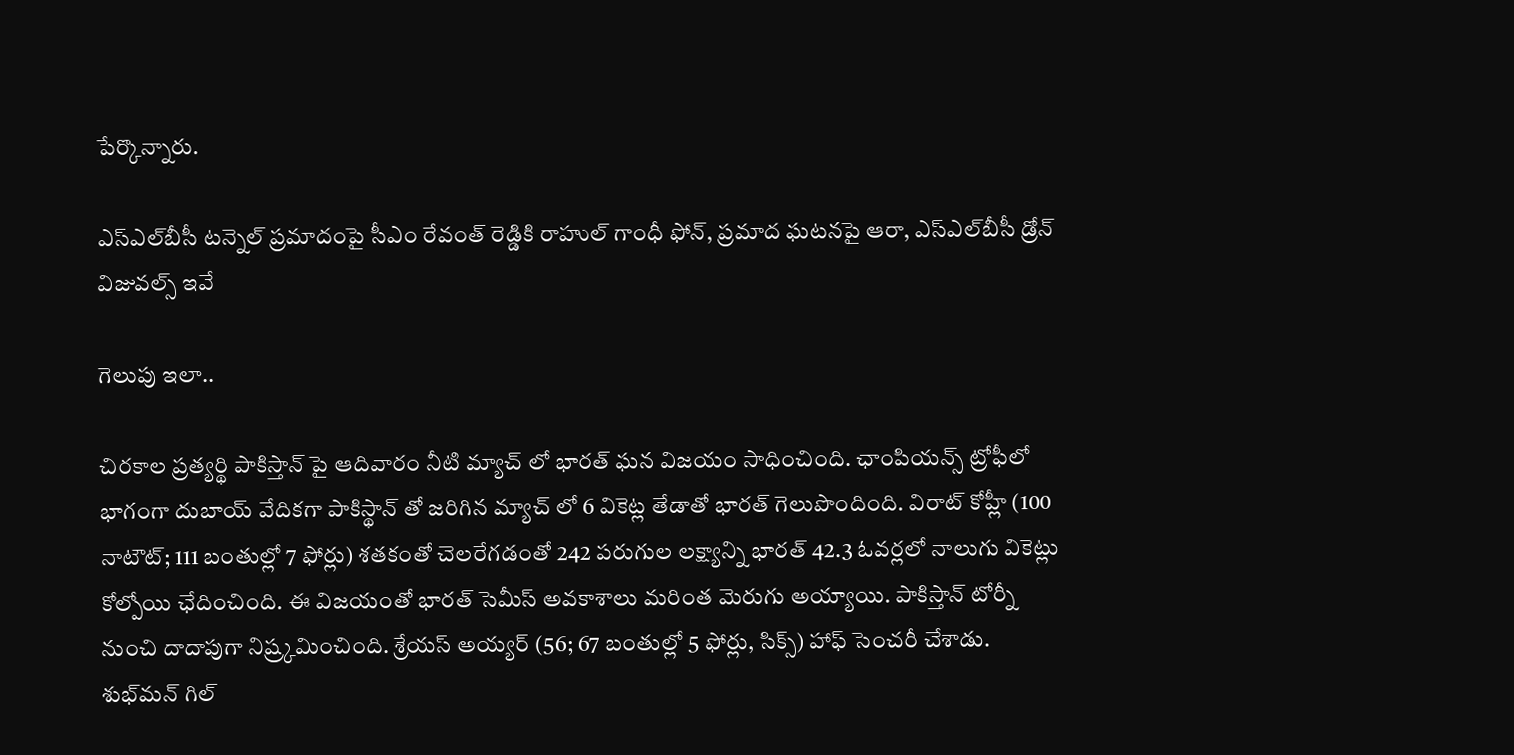పేర్కొన్నారు.

ఎస్‌ఎల్‌బీసీ టన్నెల్ ప్రమాదంపై సీఎం రేవంత్ రెడ్డికి రాహుల్ గాంధీ ఫోన్, ప్రమాద ఘటనపై ఆరా, ఎస్‌ఎల్‌బీసీ డ్రోన్ విజువల్స్ ఇవే

గెలుపు ఇలా..

చిర‌కాల ప్ర‌త్య‌ర్థి పాకిస్తాన్ పై ఆదివారం నీటి మ్యాచ్ లో భార‌త్ ఘ‌న విజ‌యం సాధించింది. ఛాంపియ‌న్స్ ట్రోఫీలో భాగంగా దుబాయ్ వేదిక‌గా పాకిస్థాన్‌ తో జ‌రిగిన మ్యాచ్‌ లో 6 వికెట్ల తేడాతో భార‌త్ గెలుపొందింది. విరాట్ కోహ్లీ (100 నాటౌట్; 111 బంతుల్లో 7 ఫోర్లు) శ‌త‌కంతో చెల‌రేగ‌డంతో 242 ప‌రుగుల ల‌క్ష్యాన్ని భార‌త్ 42.3 ఓవ‌ర్ల‌లో నాలుగు వికెట్లు కోల్పోయి ఛేదించింది. ఈ విజ‌యంతో భార‌త్ సెమీస్ అవ‌కాశాలు మ‌రింత మెరుగు అయ్యాయి. పాకిస్తాన్ టోర్నీ నుంచి దాదాపుగా నిష్ర్క‌మించింది. శ్రేయ‌స్ అయ్య‌ర్ (56; 67 బంతుల్లో 5 ఫోర్లు, సిక్స్‌) హాఫ్ సెంచ‌రీ చేశాడు. శుభ్‌మ‌న్ గిల్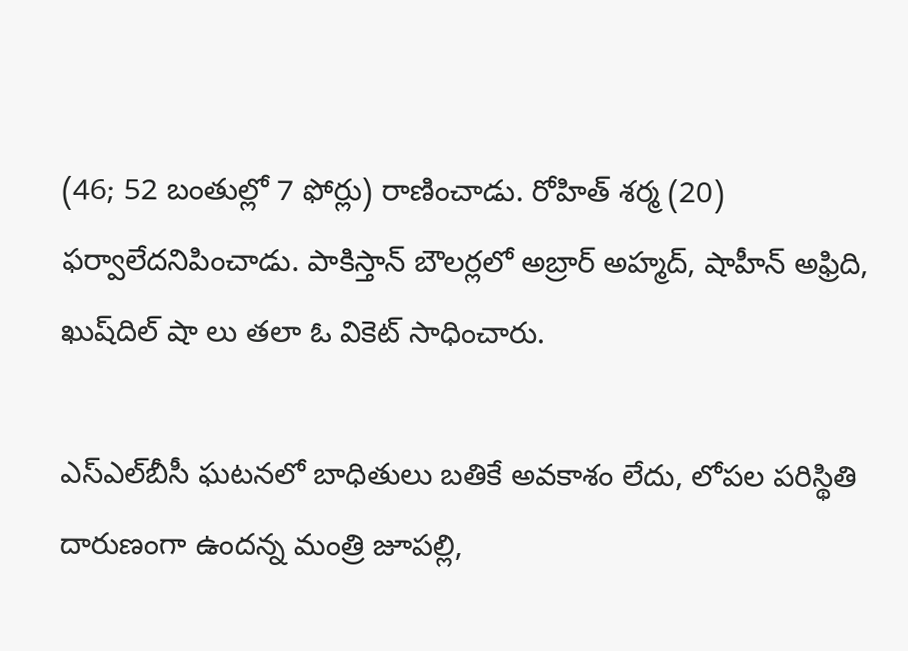(46; 52 బంతుల్లో 7 ఫోర్లు) రాణించాడు. రోహిత్ శ‌ర్మ (20) ఫ‌ర్వాలేద‌నిపించాడు. పాకిస్తాన్ బౌల‌ర్ల‌లో అబ్రార్ అహ్మద్, షాహీన్ అఫ్రిది, ఖుష్‌దిల్ షా లు త‌లా ఓ వికెట్ సాధించారు.

ఎస్‌ఎల్‌బీసీ ఘటనలో బాధితులు బతికే అవకాశం లేదు, లోపల పరిస్థితి దారుణంగా ఉందన్న మంత్రి జూపల్లి,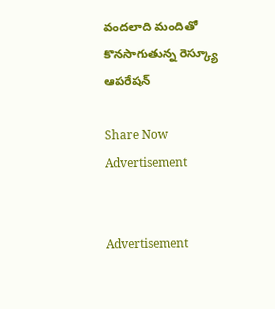వందలాది మందితో కొనసాగుతున్న రెస్క్యూ ఆపరేషన్

Share Now
Advertisement


Advertisement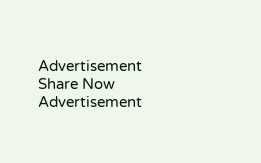Advertisement
Share Now
Advertisement